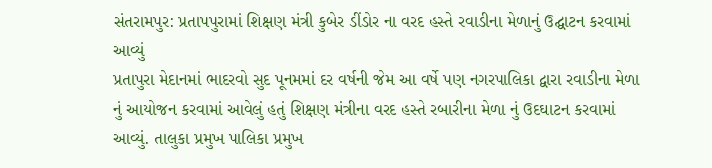સંતરામપુર: પ્રતાપપુરામાં શિક્ષણ મંત્રી કુબેર ડીંડોર ના વરદ હસ્તે રવાડીના મેળાનું ઉદ્ઘાટન કરવામાં આવ્યું
પ્રતાપુરા મેદાનમાં ભાદરવો સુદ પૂનમમાં દર વર્ષની જેમ આ વર્ષે પણ નગરપાલિકા દ્વારા રવાડીના મેળા નું આયોજન કરવામાં આવેલું હતું શિક્ષણ મંત્રીના વરદ હસ્તે રબારીના મેળા નું ઉદઘાટન કરવામાં આવ્યું. તાલુકા પ્રમુખ પાલિકા પ્રમુખ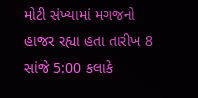મોટી સંખ્યામાં મગજનો હાજર રહ્યા હતા તારીખ 8 સાંજે 5:00 કલાકે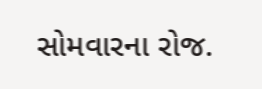સોમવારના રોજ.